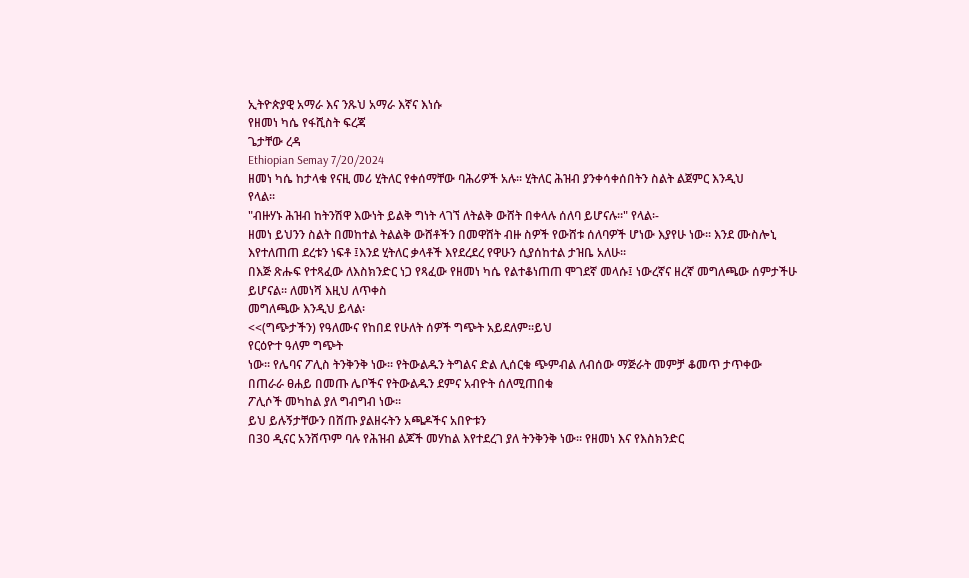ኢትዮጵያዊ አማራ እና ንጹህ አማራ እኛና እነሱ
የዘመነ ካሴ የፋሺስት ፍረጃ
ጌታቸው ረዳ
Ethiopian Semay 7/20/2024
ዘመነ ካሴ ከታላቁ የናዚ መሪ ሂትለር የቀሰማቸው ባሕሪዎች አሉ፡፡ ሂትለር ሕዝብ ያንቀሳቀሰበትን ስልት ልጀምር እንዲህ
የላል፡፡
"ብዙሃኑ ሕዝብ ከትንሽዋ እውነት ይልቅ ግነት ላገኘ ለትልቅ ውሸት በቀላሉ ሰለባ ይሆናሉ።" የላል፡-
ዘመነ ይህንን ስልት በመከተል ትልልቅ ውሸቶችን በመዋሸት ብዙ ስዎች የውሸቱ ሰለባዎች ሆነው እያየሁ ነው፡፡ እንደ ሙስሎኒ
እየተለጠጠ ደረቱን ነፍቶ ፤እንደ ሂትለር ቃላቶች እየደረደረ የዋሁን ሲያሰከተል ታዝቤ አለሁ፡፡
በእጅ ጽሑፍ የተጻፈው ለእስክንድር ነጋ የጻፈው የዘመነ ካሴ የልተቆነጠጠ ሞገደኛ መላሱ፤ ነውረኛና ዘረኛ መግለጫው ሰምታችሁ
ይሆናል፡፡ ለመነሻ እዚህ ለጥቀስ
መግለጫው እንዲህ ይላል፡
<<(ግጭታችን) የዓለሙና የከበደ የሁለት ሰዎች ግጭት አይደለም፡፡ይህ
የርዕዮተ ዓለም ግጭት
ነው፡፡ የሌባና ፖሊስ ትንቅንቅ ነው፡፡ የትውልዱን ትግልና ድል ሊሰርቁ ጭምብል ለብሰው ማጅራት መምቻ ቆመጥ ታጥቀው
በጠራራ ፀሐይ በመጡ ሌቦችና የትውልዱን ደምና አብዮት ሰለሚጠበቁ
ፖሊሶች መካከል ያለ ግብግብ ነው፡፡
ይህ ይሉኝታቸውን በሸጡ ያልዘሩትን አጫዶችና አበዮቱን
በ30 ዲናር አንሸጥም ባሉ የሕዝብ ልጆች መሃከል እየተደረገ ያለ ትንቅንቅ ነው፡፡ የዘመነ እና የእስክንድር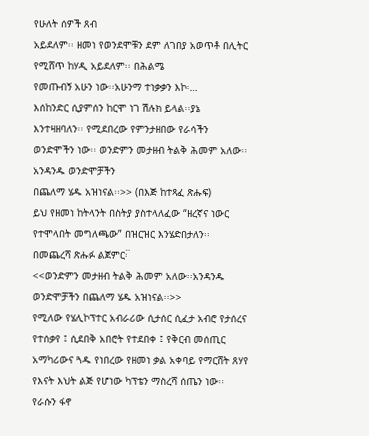የሁለት ሰዎች ጸብ
አይደለም፡፡ ዘመነ የወንደሞቹን ደም ለገበያ አወጥቶ በሊትር የሚሸጥ ከሃዲ አይደለም፡፡ በሕልሜ
የመጡብኝ አሁን ነው፡፡አሁንማ ተነቃቃን እኮ፡…
እሰከንድር ሲያምሰን ከርሞ ነገ ሽሉክ ይላል፡፡ያኔ
እንተዛዘባለን፡፡ የሚደበረው የምንታዘበው የራሳችን ወንድሞችን ነው፡፡ ወንድምን መታዘብ ትልቅ ሕመም አለው፡፡አንዳንዱ ወንድሞቻችን
በጨለማ ሄዱ አዝነናል፡፡>> (በእጅ ከተጻፈ ጽሑፍ)
ይህ የዘመነ ከትላንት በስትያ ያስተላለፈው “ዘረኛና ነውር የተሞላበት መግለጫው” በዝርዝር እንሄድበታለን፡፡
በመጨረሻ ጽሑፉ ልጀምር፡፟
<<ወንድምን መታዘብ ትልቅ ሕመም አለው፡፡አንዳንዱ
ወንድሞቻችን በጨለማ ሄዱ አዝነናል፡፡>>
የሚለው የሄሊኮፕተር አብራሪው ሲታሰር ሲፈታ አብሮ የታሰረና የተሰቃየ ፤ ሲደበቅ አበሮት የተደበቀ ፤ የቅርብ መሰጢር
አማካሪውና ጓዱ የነበረው የዘመነ ቃል አቀባይ የማርሸት ጸሃየ የእናት እህት ልጅ የሆነው ካፕቴን ማስረሻ ሰጤን ነው፡፡ የራሱን ፋኖ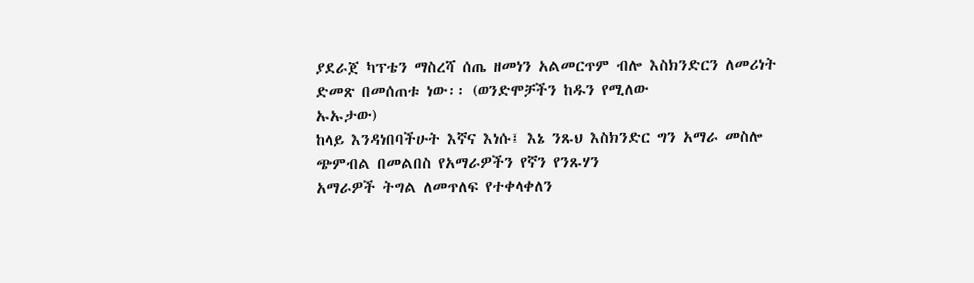ያደራጀ ካፕቴን ማስረሻ ሰጤ ዘመነን አልመርጥም ብሎ እስክንድርን ለመሪነት ድመጽ በመሰጠቱ ነው፡፡ (ወንድሞቻችን ከዱን የሚለው
ኡኡታው)
ከላይ እንዳነበባችሁት እኛና እነሱ፤ እኔ ንጹህ እስክንድር ግን አማራ መስሎ ጭምብል በመልበስ የአማራዎችን የኛን የንጹሃን
አማራዎች ትግል ለመጥለፍ የተቀላቀለን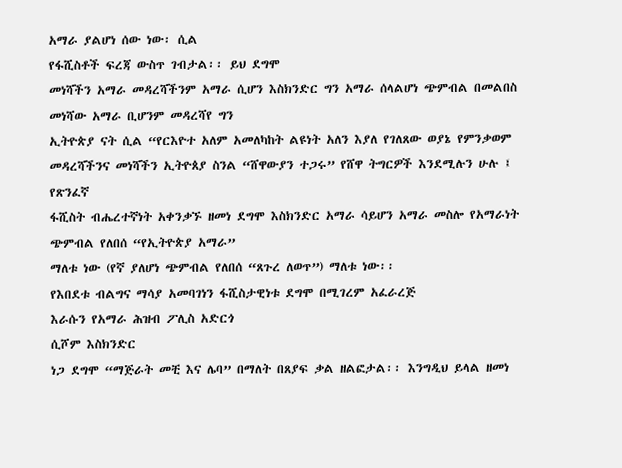አማራ ያልሆነ ሰው ነው፡ ሲል
የፋሺስቶች ፍረጃ ውስጥ ገብታል፡፡ ይህ ደግሞ
መነሻችን አማራ መዳረሻችንም አማራ ሲሆን እስክንድር ግን አማራ ሰላልሆነ ጭምብል በመልበስ መነሻው አማራ ቢሆንም መዳረሻየ ግን
ኢትዮጵያ ናት ሲል “የርእዮተ አለም አመለካከት ልዩነት አለን እያለ የገለጸው ወያኔ የምንቃወም መዳረሻችንና መነሻችን ኢትዮጰያ ስንል “ሸዋውያን ተጋሩ” የሸዋ ትግርዎች እንደሚሉን ሁሉ ፤ የጽንፈኛ
ፋሺስት ብሔረተኛነት አቀንቃኙ ዘመነ ደግሞ እስክንድር አማራ ሳይሆን አማራ መስሎ የአማራነት ጭምብል የለበሰ “የኢትዮጵያ አማራ”
ማለቱ ነው (የኛ ያለሆነ ጭምብል የለበሰ “ጸጉረ ለወጥ”) ማለቱ ነው፡፡
የእበደቱ ብልግና ማሳያ አመባገነን ፋሺስታዊነቱ ደግሞ በሚገረም አፈራረጅ
እራሱን የአማራ ሕዝብ ፖሊስ አድርጎ
ሲሾም እስክንድር
ነጋ ደግሞ “ማጅራት መቺ እና ሌባ” በማለት በጸያፍ ቃል ዘልፎታል፡፡ እንግዲህ ይላል ዘመነ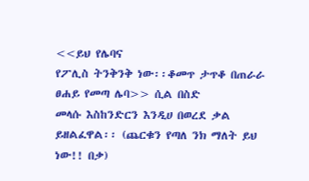<<ይህ የሌባና
የፖሊስ ትንቅንቅ ነው፡፡ቆመጥ ታጥቆ በጠራራ ፀሐይ የመጣ ሌባ>> ሲል በስድ
መላሱ እስከንድርን እንዲሀ በወረደ ቃል ይዘልፈዋል፡፡ (ጨርቁን የጣለ ንክ ማለት ይህ ነው!! በቃ)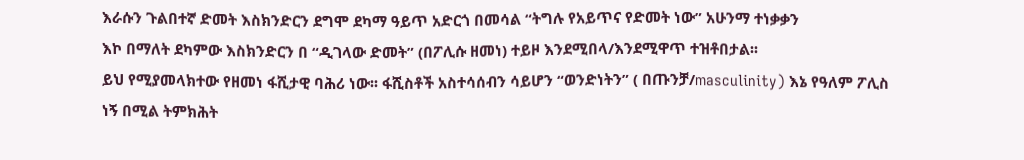እራሱን ጉልበተኛ ድመት እስክንድርን ደግሞ ደካማ ዓይጥ አድርጎ በመሳል “ትግሉ የአይጥና የድመት ነው” አሁንማ ተነቃቃን
እኮ በማለት ደካምው እስክንድርን በ “ዲገላው ድመት” (በፖሊሱ ዘመነ) ተይዞ እንደሚበላ/እንደሚዋጥ ተዝቶበታል፡፡
ይህ የሚያመላክተው የዘመነ ፋሺታዊ ባሕሪ ነው፡፡ ፋሺስቶች አስተሳሰብን ሳይሆን “ወንድነትን” ( በጡንቻ/masculinity) እኔ የዓለም ፖሊስ
ነኝ በሚል ትምክሕት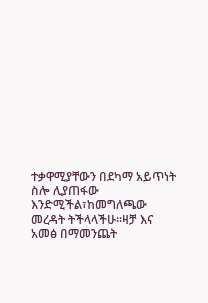ተቃዋሚያቸውን በደካማ አይጥነት ስሎ ሊያጠፋው እንድሚችል፣ከመግለጫው መረዳት ትችላላችሁ፡፡ዛቻ እና
አመፅ በማመንጨት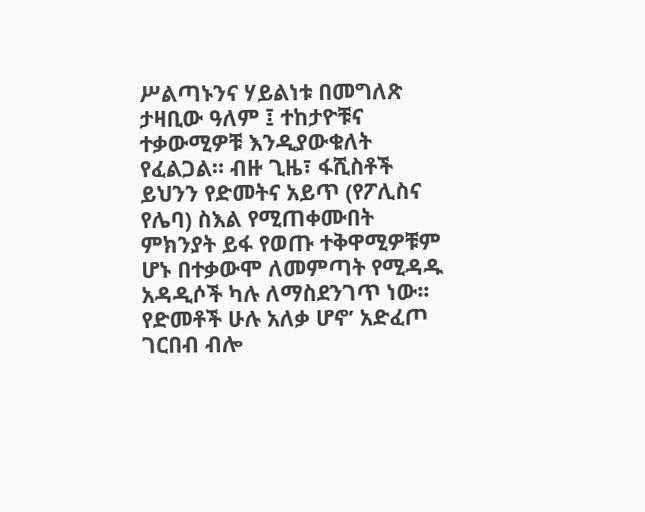ሥልጣኑንና ሃይልነቱ በመግለጽ ታዛቢው ዓለም ፤ ተከታዮቹና ተቃውሚዎቹ እንዲያውቁለት የፈልጋል። ብዙ ጊዜ፣ ፋሺስቶች
ይህንን የድመትና አይጥ (የፖሊስና የሌባ) ስእል የሚጠቀሙበት ምክንያት ይፋ የወጡ ተቅዋሚዎቹም ሆኑ በተቃውሞ ለመምጣት የሚዳዱ
አዳዲሶች ካሉ ለማስደንገጥ ነው፡፡
የድመቶች ሁሉ አለቃ ሆኖ’ አድፈጦ ገርበብ ብሎ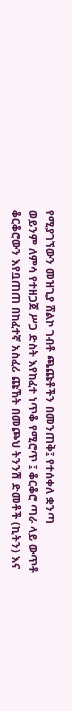የሚያገኘውን መዝጊያ ሸልኮ ገብቶ ጫጩቶችን በመንጠቅ፤ የተሰቀለ ቋንጣ
ወይንም ለምሳ የተዘጋጀ ሥጋ ድስት እየከፈተ ነጥቆ የሚሮጥ ፤ ቆርቆሮ ጣራ ላይ ውጥቶ
ቆርቆሮውን እየቧጠጠ በከፈተኛ አስፈሪ ጩኸት በመጮህ ትንንሽ ድመቶች (ኪትን) እና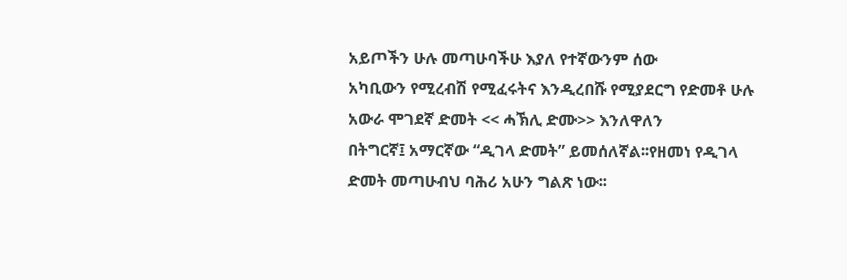አይጦችን ሁሉ መጣሁባችሁ እያለ የተኛውንም ሰው
አካቢውን የሚረብሽ የሚፈሩትና እንዲረበሹ የሚያደርግ የድመቶ ሁሉ አውራ ሞገደኛ ድመት << ሓኽሊ ድሙ>> እንለዋለን
በትግርኛ፤ አማርኛው “ዲገላ ድመት” ይመሰለኛል፡፡የዘመነ የዲገላ ድመት መጣሁብህ ባሕሪ አሁን ግልጽ ነው፡፡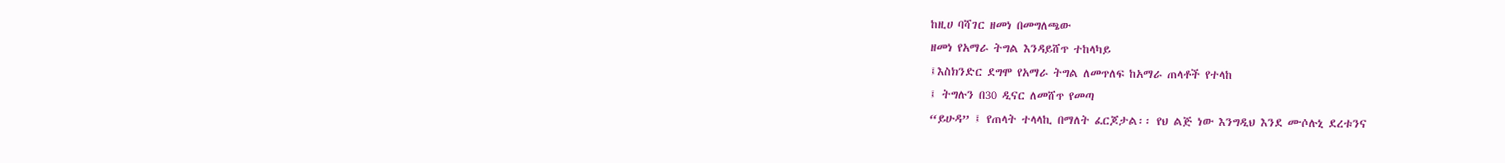ከዚሀ ባሻገር ዘመነ በመግለጫው
ዘመነ የአማራ ትግል እንዳይሸጥ ተከላካይ
፤እስክንድር ደግሞ የአማራ ትግል ለመጥለፍ ከአማራ ጠላቶች የተላከ
፤ ትግሉን በ30 ዲናር ለመሸጥ የመጣ
“ይሁዳ” ፤ የጠላት ተላላኪ በማለት ፈርጆታል፡፡ የህ ልጅ ነው እንግዲህ እንደ ሙሶሉኒ ደረቱንና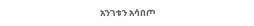አንገቱን አሳበጦ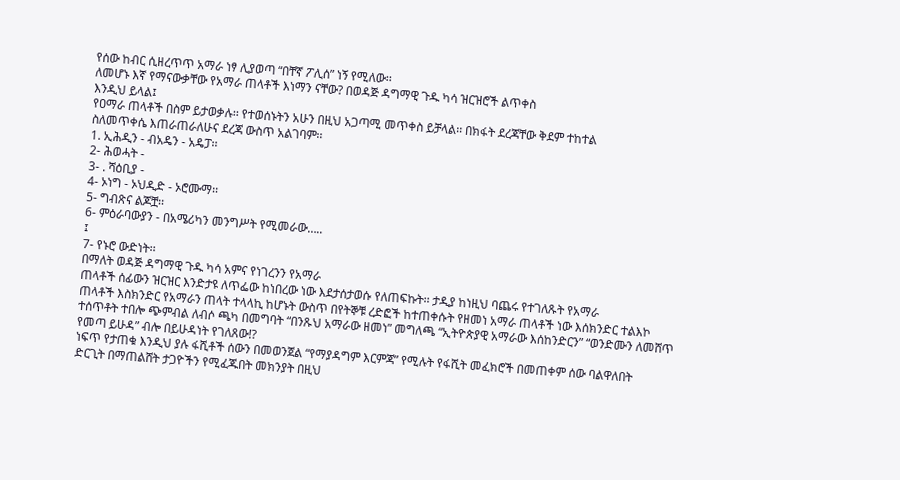የሰው ከብር ሲዘረጥጥ አማራ ነፃ ሊያወጣ “በቸኛ ፖሊሰ” ነኝ የሚለው፡፡
ለመሆኑ እኛ የማናውቃቸው የአማራ ጠላቶች እነማን ናቸው? በወዳጅ ዳግማዊ ጉዱ ካሳ ዝርዝሮች ልጥቀስ
እንዲህ ይላል፤
የዐማራ ጠላቶች በስም ይታወቃሉ፡፡ የተወሰኑትን አሁን በዚህ አጋጣሚ መጥቀስ ይቻላል፡፡ በክፋት ደረጃቸው ቅደም ተከተል
ስለመጥቀሴ እጠራጠራለሁና ደረጃ ውስጥ አልገባም፡፡
1. ኢሕዲን - ብአዴን - አዴፓ፡፡
2- ሕወሓት -
3- . ሻዕቢያ -
4- ኦነግ - ኦህዲድ - ኦሮሙማ፡፡
5- ግብጽና ልጆቿ፡፡
6- ምዕራባውያን - በአሜሪካን መንግሥት የሚመራው…..
፤
7- የኑሮ ውድነት፡፡
በማለት ወዳጅ ዳግማዊ ጉዱ ካሳ አምና የነገረንን የአማራ
ጠላቶች ሰፊውን ዝርዝር እንድታዩ ለጥፌው ከነበረው ነው እደታሰታወሱ የለጠፍኩት፡፡ ታዲያ ከነዚህ ባጨሩ የተገለጹት የአማራ
ጠላቶች እስክንድር የአማራን ጠላት ተላላኪ ከሆኑት ውስጥ በየትኞቹ ረድፎች ከተጠቀሱት የዘመነ አማራ ጠላቶች ነው እሰክንድር ተልእኮ
ተሰጥቶት ተበሎ ጭምብል ለብሶ ጫካ በመግባት “በንጹህ አማራው ዘመነ” መግለጫ “ኢትዮጵያዊ አማራው እሰከንድርን” “ወንድሙን ለመሸጥ
የመጣ ይሁዳ” ብሎ በይሁዳነት የገለጸው!?
ነፍጥ የታጠቁ እንዲህ ያሉ ፋሺቶች ሰውን በመወንጀል “የማያዳግም እርምጃ” የሚሉት የፋሺት መፈክሮች በመጠቀም ሰው ባልዋለበት
ድርጊት በማጠልሸት ታጋዮችን የሚፈጁበት መክንያት በዚህ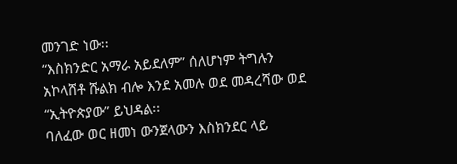መንገድ ነው፡፡
“እስክንድር አማራ አይደለም” ሰለሆነም ትግሉን አኮላሸቶ ሹልክ ብሎ እንደ አመሉ ወደ መዳረሻው ወደ “ኢትዮጵያው” ይህዳል፡፡
ባለፈው ወር ዘመነ ውንጀላውን እስክንደር ላይ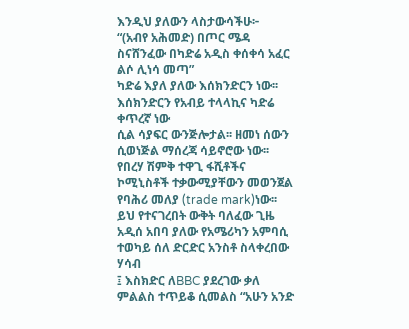እንዲህ ያለውን ላስታውሳችሁ፦
“(አብየ አሕመድ) በጦር ሜዳ ስናሸንፈው በካድሬ አዲስ ቀሰቀሳ አፈር ልሶ ሊነሳ መጣ”
ካድሬ እያለ ያለው እሰክንድርን ነው፡፡ እሰክንድርን የአብይ ተላላኪና ካድሬ ቀጥረኛ ነው
ሲል ሳያፍር ውንጅሎታል፡፡ ዘመነ ሰውን ሲወነጅል ማሰረጃ ሳይኖሮው ነው፡፡
የበረሃ ሽምቅ ተዋጊ ፋሺቶችና ኮሚኒስቶች ተቃውሚያቸውን መወንጀል የባሕሪ መለያ (trade mark)ነው፡፡
ይህ የተናገረበት ውቅት ባለፈው ጊዜ አዲሰ አበባ ያለው የአሜሪካን አምባሲ ተወካይ ሰለ ድርድር አንስቶ ስላቀረበው ሃሳብ
፤ እስክድር ለBBC ያደረገው ቃለ ምልልስ ተጥይቆ ሲመልስ “አሁን አንድ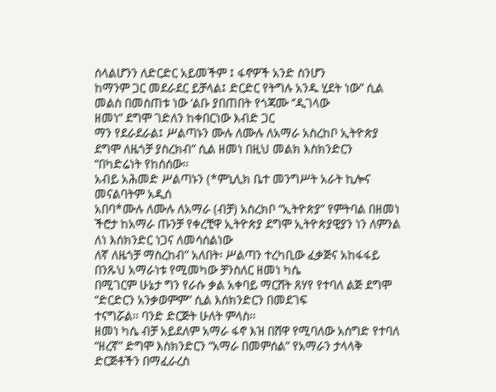ሰላልሆንን ለድርድር አይመችም ፤ ፋኖዎች አንድ ስንሆን
ከማንም ጋር መደራደር ይቻላል፤ ድርድር የትግሉ አንዱ ሂደት ነው” ሲል መልስ በመስጠቱ ነው ‘ልቡ ያበጠበት የጎጃሙ ‘’ዲገላው
ዘመነ” ደግሞ ገድለን ከቀበርነው እብድ ጋር
ማን የደራደራል፤ ሥልጣኑን ሙሉ ለሙሉ ለአማራ አስረከቦ ኢትዮጵያ ደግሞ ለዜጎቻ ያስረክብ” ሲል ዘመነ በዚህ መልክ እስክንድርን
“በካድሬነት የከሰሰው፡፡
አብይ አሕመድ ሥልጣኑን (*ምኒሊክ ቤተ መንግሥት አራት ኪሎና መናልባትም አዲሰ
አበባ*ሙሉ ለሙሉ ለአማራ (ብቻ) አስረክቦ “ኢትዮጵያ” የምትባል በዘመነ ችሮታ ከአማራ ጡንቻ የቀረቺዋ ኢትዮጵያ ደግሞ ኢትዮጵያዊያን ነን ለምንል ለነ እሰክንድር ነጋና ለመሳሰልነው
ለኛ ለዜጎቻ ማስረከብ” አለበት፡ ሥልጣን ተረካቢው ፈቃጅና አከፋፋይ በንጹህ አማራነቱ የሚመካው ቻንስለር ዘመነ ካሴ
በሚገርም ሁኔታ ግን የራሱ ቃል አቀባይ ማርሸት ጸሃየ የተባለ ልጅ ደግሞ “ድርድርን አንቃወምም” ሲል እሰክንድርን በመደገፍ
ተናግሯል፡፡ ባንድ ድርጅት ሁለት ምላስ፡፡
ዘመነ ካሴ ብቻ አይደለም አማራ ፋኖ እዝ በሸዋ የሚባለው አሰግድ የተባለ
“ዘረኛ” ድግሞ እስክንድርን “አማራ በመምሰል” የአማራን ታላላቅ ድርጅቶችን በማፈራረስ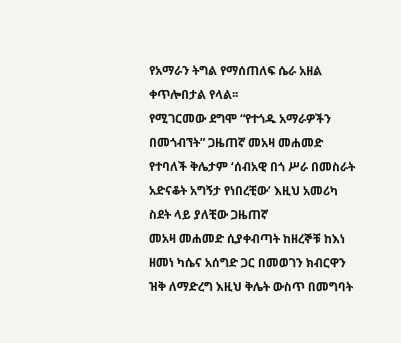የአማራን ትግል የማሰጠለፍ ሴራ አዘል ቀጥሎበታል የላል፡፡
የሚገርመው ደግሞ “የተጎዱ አማራዎችን በመጎብኘት” ጋዜጠኛ መአዛ መሐመድ
የተባለች ቅሌታም ‘ሰብአዊ በጎ ሥራ በመስራት አድናቆት አግኝታ የነበረቺው’ እዚህ አመሪካ ስደት ላይ ያለቺው ጋዜጠኛ
መአዛ መሐመድ ሲያቀብጣት ከዘረኞቹ ከእነ ዘመነ ካሴና አሰግድ ጋር በመወገን ክብርዋን ዝቅ ለማድረግ እዚህ ቅሌት ውስጥ በመግባት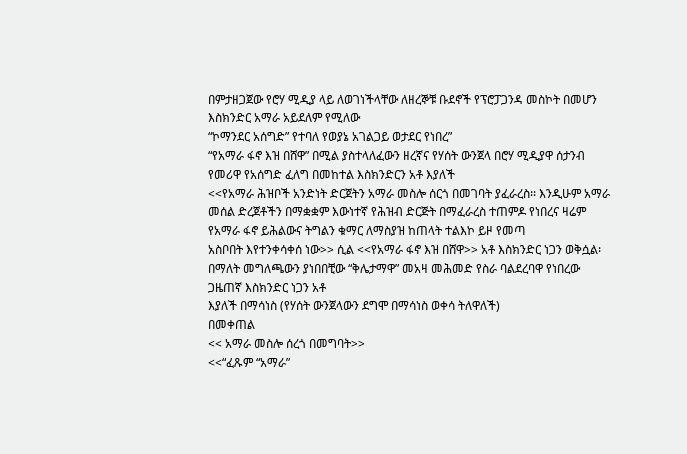በምታዘጋጀው የሮሃ ሚዲያ ላይ ለወገነችላቸው ለዘረኞቹ ቡደኖች የፕሮፓጋንዳ መስኮት በመሆን እስክንድር አማራ አይደለም የሚለው
“ኮማንደር አሰግድ” የተባለ የወያኔ አገልጋይ ወታደር የነበረ”
“የአማራ ፋኖ እዝ በሸዋ” በሚል ያስተላለፈውን ዘረኛና የሃሰት ውንጀላ በሮሃ ሚዲያዋ ሰታንብ የመሪዋ የአሰግድ ፈለግ በመከተል እስክንድርን አቶ እያለች
<<የአማራ ሕዝቦች አንድነት ድርጀትን አማራ መስሎ ሰርጎ በመገባት ያፈራረስ፡፡ እንዲሁም አማራ መሰል ድረጀቶችን በማቋቋም እውነተኛ የሕዝብ ድርጅት በማፈራረስ ተጠምዶ የነበረና ዛሬም የአማራ ፋኖ ይሕልውና ትግልን ቁማር ለማስያዝ ከጠላት ተልእኮ ይዞ የመጣ
አስቦበት እየተንቀሳቀሰ ነው>> ሲል <<የአማራ ፋኖ እዝ በሸዋ>> አቶ እስክንድር ነጋን ወቅሷል፡ በማለት መግለጫውን ያነበበቺው “ቅሌታማዋ” መአዛ መሕመድ የስራ ባልደረባዋ የነበረው ጋዜጠኛ እስክንድር ነጋን አቶ
እያለች በማሳነስ (የሃሰት ውንጀላውን ደግሞ በማሳነስ ወቀሳ ትለዋለች)
በመቀጠል
<< አማራ መስሎ ሰረጎ በመግባት>>
<<“ፈጹም “አማራ”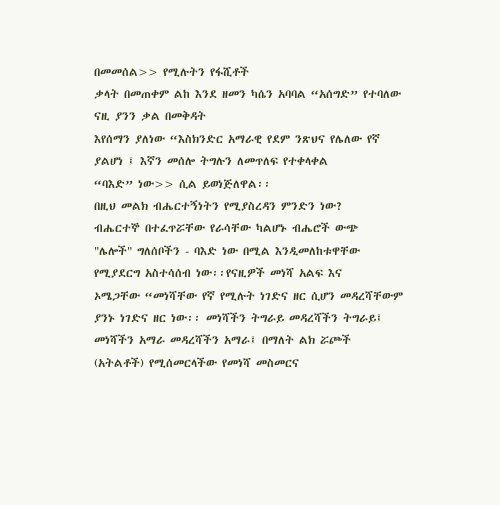በመመሰል>> የሚሉትን የፋሺቶች
ቃላት በመጠቀም ልከ እንደ ዘመን ካሴን አባባል “አሰግድ” የተባለው ናዚ ያንን ቃል በመቅዳት
እየሰማን ያለነው “እስክንድር አማራዊ የደም ንጽህና የሌለው የኛ ያልሆነ ፤ እኛን መሰሎ ትግሉን ለመጥለፍ የተቀላቀል
“ባእድ” ነው>> ሲል ይወነጅለዋል፡፡
በዚህ መልክ ብሔርተኝነትን የሚያስረዳን ምንድን ነው?
ብሔርተኞ በተፈጥሯቸው የራሳቸው ካልሆኑ ብሔሮች ውጭ
"ሌሎች" ግለሰቦችን - ባእድ ነው በሚል እንዲመለከቱዋቸው የሚያደርግ አስተሳሰብ ነው፡፡የናዚዎች መነሻ አልፍ እና
ኦሜጋቸው “መነሻቸው የኛ የሚሉት ነገድና ዘር ሲሆን መዳረሻቸውም ያንኑ ነገድና ዘር ነው፡፡ መነሻችን ትግራይ መዳረሻችን ትግራይ፤ መነሻችን አማራ መዳረሻችን አማራ፤ በማለት ልክ ሯጮች (አትልቶች) የሚሰመርላችው የመነሻ መስመርና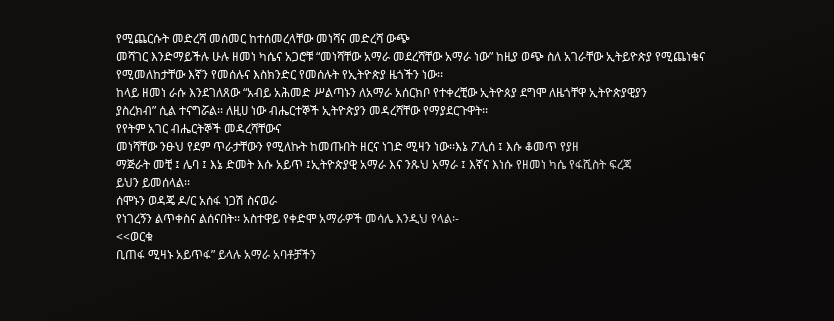የሚጨርሱት መድረሻ መሰመር ከተሰመረላቸው መነሻና መድረሻ ውጭ
መሻገር እንድማይችሉ ሁሉ ዘመነ ካሴና አጋሮቹ “መነሻቸው አማራ መደረሻቸው አማራ ነው” ከዚያ ወጭ ስለ አገራቸው ኢትይዮጵያ የሚጨነቁና
የሚመለከታቸው እኛን የመሰሉና እስክንድር የመሰሉት የኢትዮጵያ ዜጎችን ነው፡፡
ከላይ ዘመነ ራሱ እንደገለጸው “አብይ አሕመድ ሥልጣኑን ለአማራ አሰርክቦ የተቀረቺው ኢትዮጰያ ደግሞ ለዜጎቸዋ ኢትዮጵያዊያን
ያስረክብ” ሲል ተናግሯል፡፡ ለዚሀ ነው ብሔርተኞች ኢትዮጵያን መዳረሻቸው የማያደርጉዋት፡፡
የየትም አገር ብሔርትኞች መዳረሻቸውና
መነሻቸው ንፁህ የደም ጥራታቸውን የሚለኩት ከመጡበት ዘርና ነገድ ሚዛን ነው፡፡እኔ ፖሊሰ ፤ እሱ ቆመጥ የያዘ
ማጅራት መቺ ፤ ሌባ ፤ እኔ ድመት እሱ አይጥ ፤ኢትዮጵያዊ አማራ እና ንጹህ አማራ ፤ እኛና እነሱ የዘመነ ካሴ የፋሺስት ፍረጃ
ይህን ይመሰላል፡፡
ሰሞኑን ወዳጄ ዶ/ር አሰፋ ነጋሽ ስናወራ
የነገረኝን ልጥቀስና ልሰናበት፡፡ አስተዋይ የቀድሞ አማራዎች መሳሌ እንዲህ የላል፡-
<<ወርቁ
ቢጠፋ ሚዛኑ አይጥፋ” ይላሉ አማራ አባቶቻችን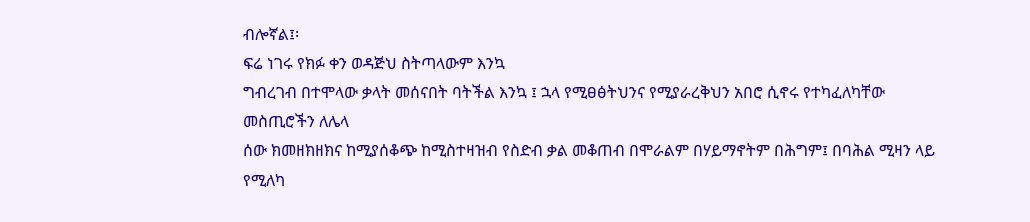ብሎኛል፤፡
ፍሬ ነገሩ የክፉ ቀን ወዳጅህ ስትጣላውም እንኳ
ግብረገብ በተሞላው ቃላት መሰናበት ባትችል እንኳ ፤ ኋላ የሚፀፅትህንና የሚያራረቅህን አበሮ ሲኖሩ የተካፈለካቸው መስጢሮችን ለሌላ
ሰው ክመዘክዘክና ከሚያሰቆጭ ከሚስተዛዝብ የስድብ ቃል መቆጠብ በሞራልም በሃይማኖትም በሕግም፤ በባሕል ሚዛን ላይ የሚለካ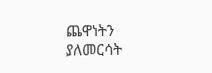ጨዋነትን
ያለመርሳት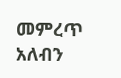መምረጥ አለብን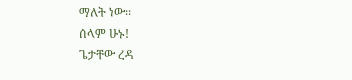ማለት ነው፡፡
ሰላም ሁኑ!
ጌታቸው ረዳ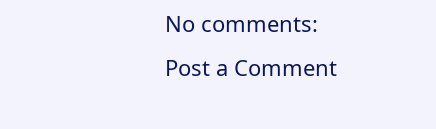No comments:
Post a Comment